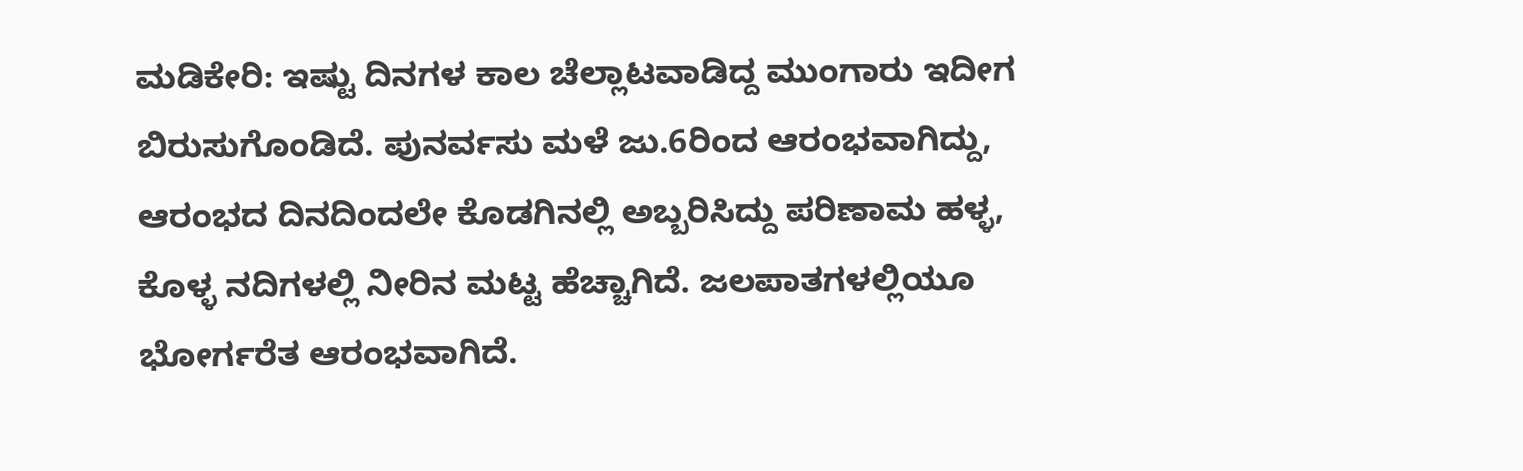ಮಡಿಕೇರಿ: ಇಷ್ಟು ದಿನಗಳ ಕಾಲ ಚೆಲ್ಲಾಟವಾಡಿದ್ದ ಮುಂಗಾರು ಇದೀಗ ಬಿರುಸುಗೊಂಡಿದೆ. ಪುನರ್ವಸು ಮಳೆ ಜು.6ರಿಂದ ಆರಂಭವಾಗಿದ್ದು, ಆರಂಭದ ದಿನದಿಂದಲೇ ಕೊಡಗಿನಲ್ಲಿ ಅಬ್ಬರಿಸಿದ್ದು ಪರಿಣಾಮ ಹಳ್ಳ, ಕೊಳ್ಳ ನದಿಗಳಲ್ಲಿ ನೀರಿನ ಮಟ್ಟ ಹೆಚ್ಚಾಗಿದೆ. ಜಲಪಾತಗಳಲ್ಲಿಯೂ ಭೋರ್ಗರೆತ ಆರಂಭವಾಗಿದೆ.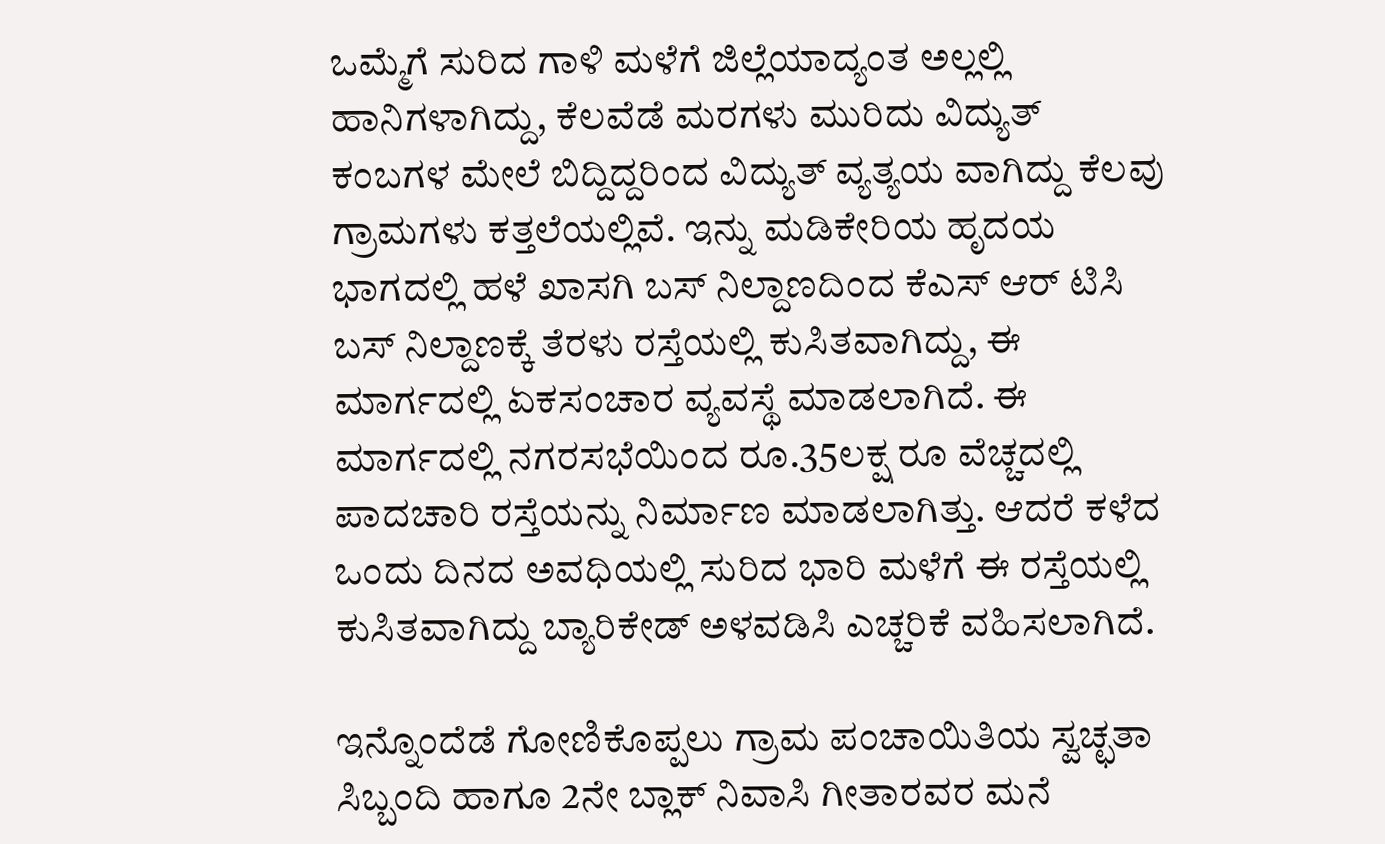ಒಮ್ಮೆಗೆ ಸುರಿದ ಗಾಳಿ ಮಳೆಗೆ ಜಿಲ್ಲೆಯಾದ್ಯಂತ ಅಲ್ಲಲ್ಲಿ ಹಾನಿಗಳಾಗಿದ್ದು, ಕೆಲವೆಡೆ ಮರಗಳು ಮುರಿದು ವಿದ್ಯುತ್ ಕಂಬಗಳ ಮೇಲೆ ಬಿದ್ದಿದ್ದರಿಂದ ವಿದ್ಯುತ್ ವ್ಯತ್ಯಯ ವಾಗಿದ್ದು ಕೆಲವು ಗ್ರಾಮಗಳು ಕತ್ತಲೆಯಲ್ಲಿವೆ. ಇನ್ನು ಮಡಿಕೇರಿಯ ಹೃದಯ ಭಾಗದಲ್ಲಿ ಹಳೆ ಖಾಸಗಿ ಬಸ್ ನಿಲ್ದಾಣದಿಂದ ಕೆಎಸ್ ಆರ್ ಟಿಸಿ ಬಸ್ ನಿಲ್ದಾಣಕ್ಕೆ ತೆರಳು ರಸ್ತೆಯಲ್ಲಿ ಕುಸಿತವಾಗಿದ್ದು, ಈ ಮಾರ್ಗದಲ್ಲಿ ಏಕಸಂಚಾರ ವ್ಯವಸ್ಥೆ ಮಾಡಲಾಗಿದೆ. ಈ ಮಾರ್ಗದಲ್ಲಿ ನಗರಸಭೆಯಿಂದ ರೂ.35ಲಕ್ಷ ರೂ ವೆಚ್ಚದಲ್ಲಿ ಪಾದಚಾರಿ ರಸ್ತೆಯನ್ನು ನಿರ್ಮಾಣ ಮಾಡಲಾಗಿತ್ತು. ಆದರೆ ಕಳೆದ ಒಂದು ದಿನದ ಅವಧಿಯಲ್ಲಿ ಸುರಿದ ಭಾರಿ ಮಳೆಗೆ ಈ ರಸ್ತೆಯಲ್ಲಿ ಕುಸಿತವಾಗಿದ್ದು ಬ್ಯಾರಿಕೇಡ್ ಅಳವಡಿಸಿ ಎಚ್ಚರಿಕೆ ವಹಿಸಲಾಗಿದೆ.

ಇನ್ನೊಂದೆಡೆ ಗೋಣಿಕೊಪ್ಪಲು ಗ್ರಾಮ ಪಂಚಾಯಿತಿಯ ಸ್ವಚ್ಛತಾ ಸಿಬ್ಬಂದಿ ಹಾಗೂ 2ನೇ ಬ್ಲಾಕ್ ನಿವಾಸಿ ಗೀತಾರವರ ಮನೆ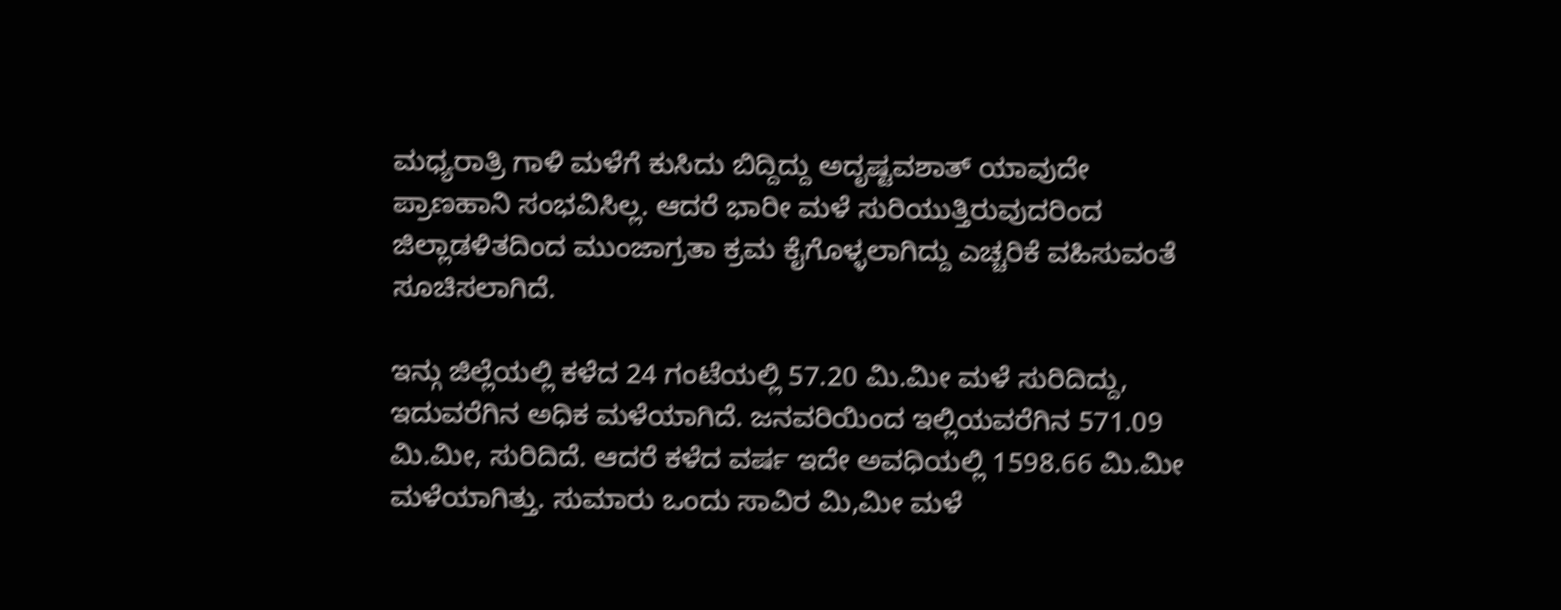ಮಧ್ಯರಾತ್ರಿ ಗಾಳಿ ಮಳೆಗೆ ಕುಸಿದು ಬಿದ್ದಿದ್ದು ಅದೃಷ್ಟವಶಾತ್ ಯಾವುದೇ ಪ್ರಾಣಹಾನಿ ಸಂಭವಿಸಿಲ್ಲ. ಆದರೆ ಭಾರೀ ಮಳೆ ಸುರಿಯುತ್ತಿರುವುದರಿಂದ ಜಿಲ್ಲಾಡಳಿತದಿಂದ ಮುಂಜಾಗ್ರತಾ ಕ್ರಮ ಕೈಗೊಳ್ಳಲಾಗಿದ್ದು ಎಚ್ಚರಿಕೆ ವಹಿಸುವಂತೆ ಸೂಚಿಸಲಾಗಿದೆ.

ಇನ್ಗು ಜಿಲ್ಲೆಯಲ್ಲಿ ಕಳೆದ 24 ಗಂಟೆಯಲ್ಲಿ 57.20 ಮಿ.ಮೀ ಮಳೆ ಸುರಿದಿದ್ದು, ಇದುವರೆಗಿನ ಅಧಿಕ ಮಳೆಯಾಗಿದೆ. ಜನವರಿಯಿಂದ ಇಲ್ಲಿಯವರೆಗಿನ 571.09 ಮಿ.ಮೀ, ಸುರಿದಿದೆ. ಆದರೆ ಕಳೆದ ವರ್ಷ ಇದೇ ಅವಧಿಯಲ್ಲಿ 1598.66 ಮಿ.ಮೀ ಮಳೆಯಾಗಿತ್ತು. ಸುಮಾರು ಒಂದು ಸಾವಿರ ಮಿ,ಮೀ ಮಳೆ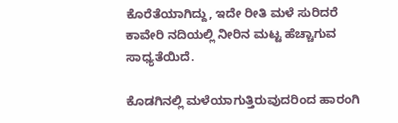ಕೊರೆತೆಯಾಗಿದ್ದು, ಇದೇ ರೀತಿ ಮಳೆ ಸುರಿದರೆ ಕಾವೇರಿ ನದಿಯಲ್ಲಿ ನೀರಿನ ಮಟ್ಟ ಹೆಚ್ಚಾಗುವ ಸಾಧ್ಯತೆಯಿದೆ.

ಕೊಡಗಿನಲ್ಲಿ ಮಳೆಯಾಗುತ್ತಿರುವುದರಿಂದ ಹಾರಂಗಿ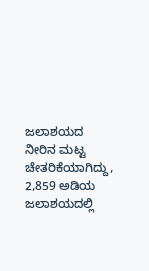ಜಲಾಶಯದ ನೀರಿನ ಮಟ್ಟ ಚೇತರಿಕೆಯಾಗಿದ್ದು, 2,859 ಅಡಿಯ ಜಲಾಶಯದಲ್ಲಿ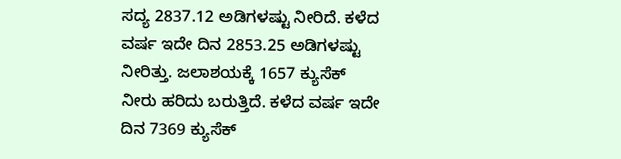ಸದ್ಯ 2837.12 ಅಡಿಗಳಷ್ಟು ನೀರಿದೆ. ಕಳೆದ ವರ್ಷ ಇದೇ ದಿನ 2853.25 ಅಡಿಗಳಷ್ಟು ನೀರಿತ್ತು. ಜಲಾಶಯಕ್ಕೆ 1657 ಕ್ಯುಸೆಕ್ ನೀರು ಹರಿದು ಬರುತ್ತಿದೆ. ಕಳೆದ ವರ್ಷ ಇದೇ ದಿನ 7369 ಕ್ಯುಸೆಕ್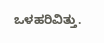ಒಳಹರಿವಿತ್ತು.